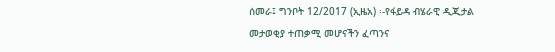ሰመራ፤ ግንቦት 12/2017 (ኢዜአ) ፡-የፋይዳ ብሄራዊ ዲጂታል መታወቂያ ተጠቃሚ መሆናችን ፈጣንና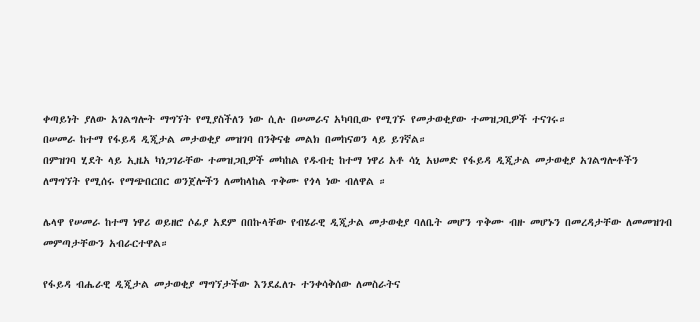ቀጣይነት ያለው አገልግሎት ማግኘት የሚያስችለን ነው ሲሉ በሠመራና አካባቢው የሚገኙ የመታወቂያው ተመዝጋቢዎች ተናገሩ።
በሠመራ ከተማ የፋይዳ ዲጂታል መታወቂያ መዝገባ በንቅናቄ መልክ በመከናወን ላይ ይገኛል።
በምዝገባ ሂደት ላይ ኢዜአ ካነጋገራቸው ተመዝጋቢዎች መካከል የዱብቲ ከተማ ነዋሪ አቶ ሳኒ አህመድ የፋይዳ ዲጂታል መታወቂያ አገልግሎቶችን ለማግኘት የሚሰሩ የማጭበርበር ወንጀሎችን ለመከላከል ጥቅሙ የጎላ ነው ብለዋል ።

ሌላዋ የሠመራ ከተማ ነዋሪ ወይዘሮ ሶፊያ አደም በበኩላቸው የብሄራዊ ዲጂታል መታወቂያ ባለቤት መሆን ጥቅሙ ብዙ መሆኑን በመረዳታቸው ለመመዝገብ መምጣታቸውን አብራርተዋል።

የፋይዳ ብሔራዊ ዲጂታል መታወቂያ ማግኘታችው እንደፈለጉ ተንቀሳቅሰው ለመስራትና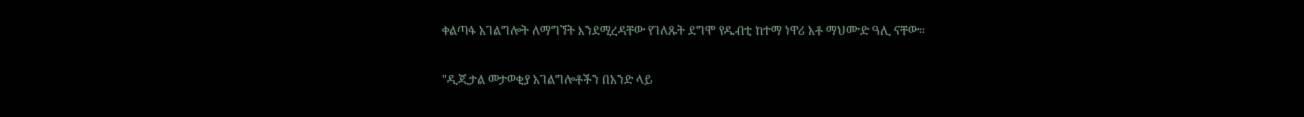ቀልጣፋ አገልግሎት ለማግኘት እንደሚረዳቸው የገለጹት ደግሞ የዱብቲ ከተማ ነዋሪ አቶ ማህሙድ ዓሊ ናቸው።

"ዲጂታል መታወቂያ አገልግሎቶችን በአንድ ላይ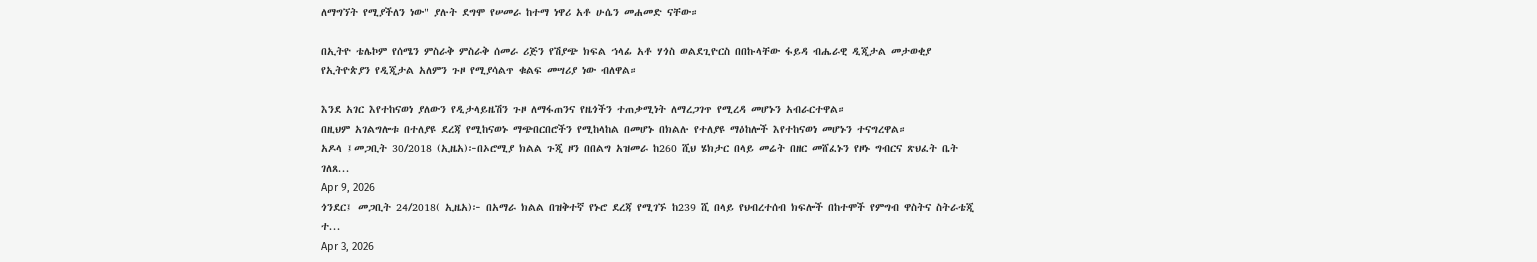ለማግኘት የሚያችለን ነው" ያሉት ደግሞ የሠመራ ከተማ ነዋሪ አቶ ሁሴን መሐመድ ናቸው።

በኢትዮ ቴሌኮም የሰሜን ምስራቅ ምስራቅ ሰመራ ሪጅን የሽያጭ ክፍል ኀላፊ አቶ ሃጎስ ወልደጊዮርስ በበኩላቸው ፋይዳ ብሔራዊ ዲጂታል መታወቂያ የኢትዮጵያን የዲጂታል አለምን ጉዞ የሚያሳልጥ ቁልፍ መሣሪያ ነው ብለዋል።

እንደ አገር እየተከናወነ ያለውን የዲታላይዜሽን ጉዞ ለማፋጠንና የዜጎችን ተጠቃሚነት ለማረጋገጥ የሚረዳ መሆኑን አብራርተዋል።
በዚህም አገልግሎቱ በተለያዩ ደረጃ የሚከናወኑ ማጭበርበሮችን የሚከላከል በመሆኑ በክልሉ የተለያዩ ማዕከሎች እየተከናወነ መሆኑን ተናግረዋል።
አዶላ ፤መጋቢት 30/2018 (ኢዜአ)፦በኦሮሚያ ክልል ጉጂ ዞን በበልግ አዝመራ ከ260 ሺህ ሄክታር በላይ መሬት በዘር መሸፈኑን የዞኑ ግብርና ጽህፈት ቤት ገለጸ...
Apr 9, 2026
ጎንደር፤ መጋቢት 24/2018( ኢዜአ)፦ በአማራ ክልል በዝቅተኛ የኑሮ ደረጃ የሚገኙ ከ239 ሺ በላይ የህብረተሰብ ክፍሎች በከተሞች የምግብ ዋስትና ስትራቴጂ ተ...
Apr 3, 2026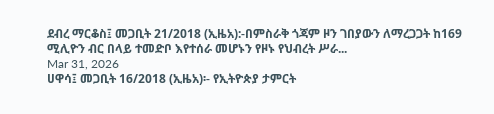ደብረ ማርቆስ፤ መጋቢት 21/2018 (ኢዜአ):-በምስራቅ ጎጃም ዞን ገበያውን ለማረጋጋት ከ169 ሚሊዮን ብር በላይ ተመድቦ እየተሰራ መሆኑን የዞኑ የህብረት ሥራ...
Mar 31, 2026
ሀዋሳ፤ መጋቢት 16/2018 (ኢዜአ)፡- የኢትዮጵያ ታምርት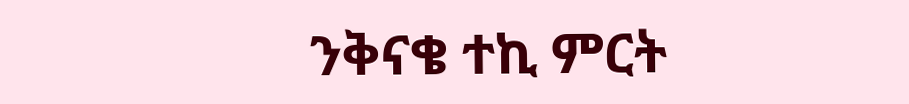ንቅናቄ ተኪ ምርት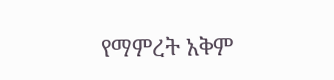የማምረት አቅም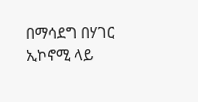በማሳደግ በሃገር ኢኮኖሚ ላይ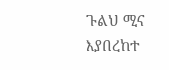ጉልህ ሚና እያበረከተ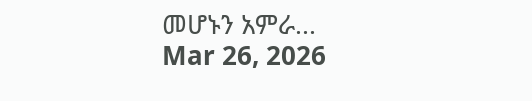መሆኑን አምራ...
Mar 26, 2026